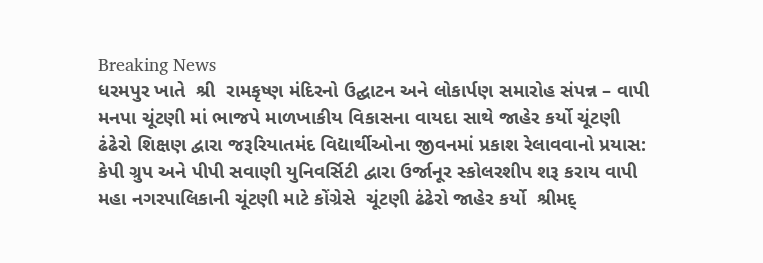Breaking News
ધરમપુર ખાતે  શ્રી  રામકૃષ્ણ મંદિરનો ઉદ્ઘાટન અને લોકાર્પણ સમારોહ સંપન્ન – વાપી મનપા ચૂંટણી માં ભાજપે માળખાકીય વિકાસના વાયદા સાથે જાહેર કર્યો ચૂંટણી ઢંઢેરો શિક્ષણ દ્વારા જરૂરિયાતમંદ વિદ્યાર્થીઓના જીવનમાં પ્રકાશ રેલાવવાનો પ્રયાસ: કેપી ગ્રુપ અને પીપી સવાણી યુનિવર્સિટી દ્વારા ઉર્જાનૂર સ્કોલરશીપ શરૂ કરાય વાપી મહા નગરપાલિકાની ચૂંટણી માટે કોંગ્રેસે  ચૂંટણી ઢંઢેરો જાહેર કર્યો  શ્રીમદ્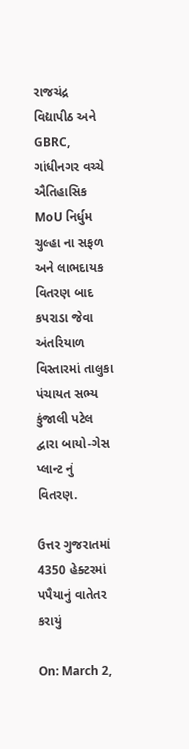રાજચંદ્ર વિદ્યાપીઠ અને GBRC, ગાંધીનગર વચ્ચે ઐતિહાસિક MoU નિર્ધુમ ચુલ્હા ના સફળ અને લાભદાયક વિતરણ બાદ કપરાડા જેવા અંતરિયાળ વિસ્તારમાં તાલુકા પંચાયત સભ્ય કુંજાલી પટેલ દ્વારા બાયો-ગેસ પ્લાન્ટ નું વિતરણ.

ઉત્તર ગુજરાતમાં 4350 હેક્ટરમાં પપૈયાનું વાતેતર કરાયું

On: March 2,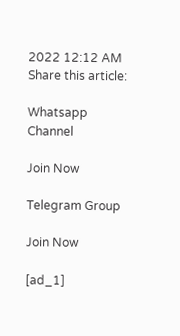2022 12:12 AM
Share this article:

Whatsapp Channel

Join Now

Telegram Group

Join Now

[ad_1]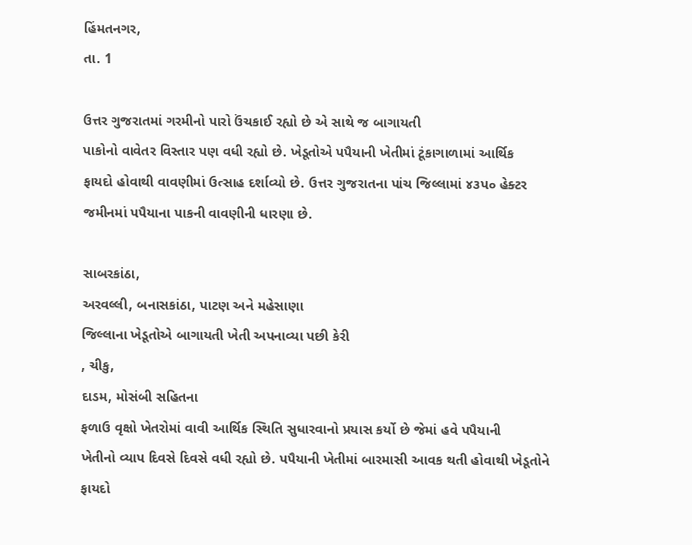હિંમતનગર,
તા. 1

ઉત્તર ગુજરાતમાં ગરમીનો પારો ઉંચકાઈ રહ્યો છે એ સાથે જ બાગાયતી
પાકોનો વાવેતર વિસ્તાર પણ વધી રહ્યો છે. ખેડૂતોએ પપૈયાની ખેતીમાં ટૂંકાગાળામાં આર્થિક
ફાયદો હોવાથી વાવણીમાં ઉત્સાહ દર્શાવ્યો છે. ઉત્તર ગુજરાતના પાંચ જિલ્લામાં ૪૩પ૦ હેક્ટર
જમીનમાં પપૈયાના પાકની વાવણીની ધારણા છે.

સાબરકાંઠા,
અરવલ્લી, બનાસકાંઠા, પાટણ અને મહેસાણા
જિલ્લાના ખેડૂતોએ બાગાયતી ખેતી અપનાવ્યા પછી કેરી
, ચીકુ,
દાડમ, મોસંબી સહિતના
ફળાઉ વૃક્ષો ખેતરોમાં વાવી આર્થિક સ્થિતિ સુધારવાનો પ્રયાસ કર્યો છે જેમાં હવે પપૈયાની
ખેતીનો વ્યાપ દિવસે દિવસે વધી રહ્યો છે. પપૈયાની ખેતીમાં બારમાસી આવક થતી હોવાથી ખેડૂતોને
ફાયદો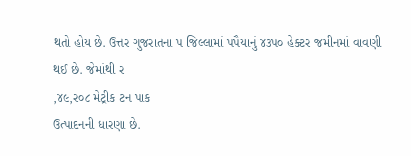થતો હોય છે. ઉત્તર ગુજરાતના પ જિલ્લામાં પપૈયાનું ૪૩પ૦ હેક્ટર જમીનમાં વાવણી
થઈ છે. જેમાંથી ર
,૪૯,ર૦૮ મેટ્રીક ટન પાક
ઉત્પાદનની ધારણા છે.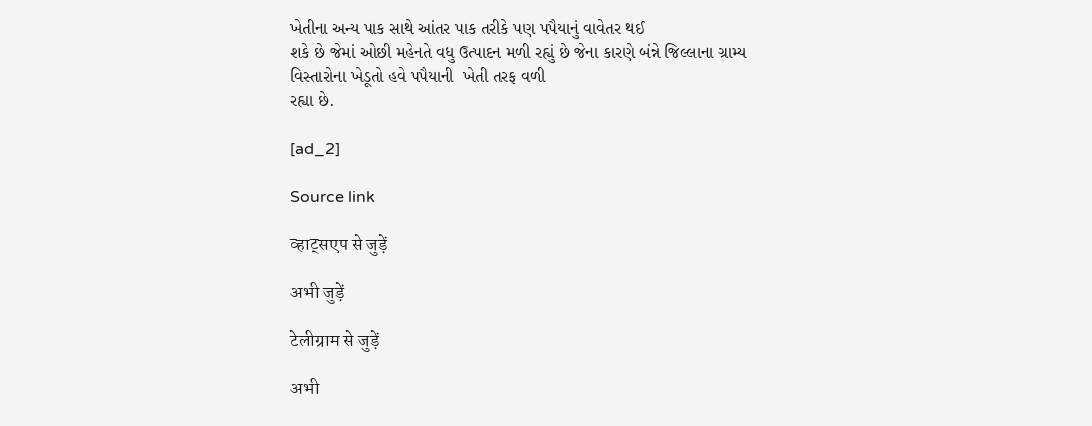ખેતીના અન્ય પાક સાથે આંતર પાક તરીકે પણ પપૈયાનું વાવેતર થઈ
શકે છે જેમાં ઓછી મહેનતે વધુ ઉત્પાદન મળી રહ્યું છે જેના કારણે બંન્ને જિલ્લાના ગ્રામ્ય
વિસ્તારોના ખેડૂતો હવે પપૈયાની  ખેતી તરફ વળી
રહ્યા છે.

[ad_2]

Source link

व्हाट्सएप से जुड़ें

अभी जुड़ें

टेलीग्राम से जुड़ें

अभी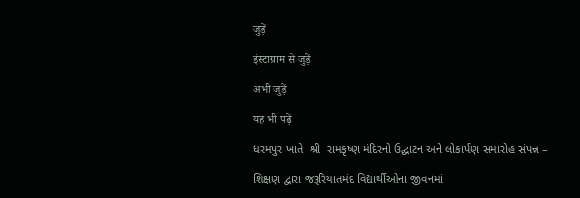जुड़ें

इंस्टाग्राम से जुड़ें

अभी जुड़ें

यह भी पढ़ें

ધરમપુર ખાતે  શ્રી  રામકૃષ્ણ મંદિરનો ઉદ્ઘાટન અને લોકાર્પણ સમારોહ સંપન્ન –

શિક્ષણ દ્વારા જરૂરિયાતમંદ વિદ્યાર્થીઓના જીવનમાં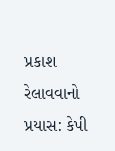પ્રકાશ રેલાવવાનો પ્રયાસ: કેપી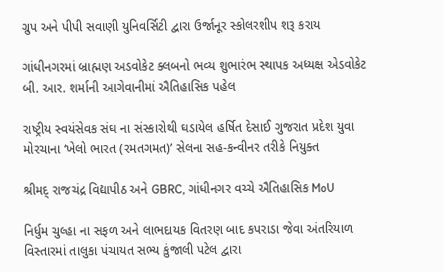ગ્રુપ અને પીપી સવાણી યુનિવર્સિટી દ્વારા ઉર્જાનૂર સ્કોલરશીપ શરૂ કરાય

ગાંધીનગરમાં બ્રાહ્મણ અડવોકેટ ક્લબનો ભવ્ય શુભારંભ સ્થાપક અધ્યક્ષ એડવોકેટ બી. આર. શર્માની આગેવાનીમાં ઐતિહાસિક પહેલ

રાષ્ટ્રીય સ્વયંસેવક સંઘ ના સંસ્કારોથી ઘડાયેલ હર્ષિત દેસાઈ ગુજરાત પ્રદેશ યુવા મોરચાના ‘ખેલો ભારત (રમતગમત)’ સેલના સહ-કન્વીનર તરીકે નિયુક્ત

શ્રીમદ્ રાજચંદ્ર વિદ્યાપીઠ અને GBRC, ગાંધીનગર વચ્ચે ઐતિહાસિક MoU

નિર્ધુમ ચુલ્હા ના સફળ અને લાભદાયક વિતરણ બાદ કપરાડા જેવા અંતરિયાળ વિસ્તારમાં તાલુકા પંચાયત સભ્ય કુંજાલી પટેલ દ્વારા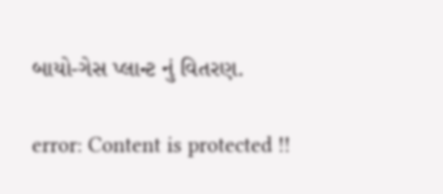બાયો-ગેસ પ્લાન્ટ નું વિતરણ.

error: Content is protected !!